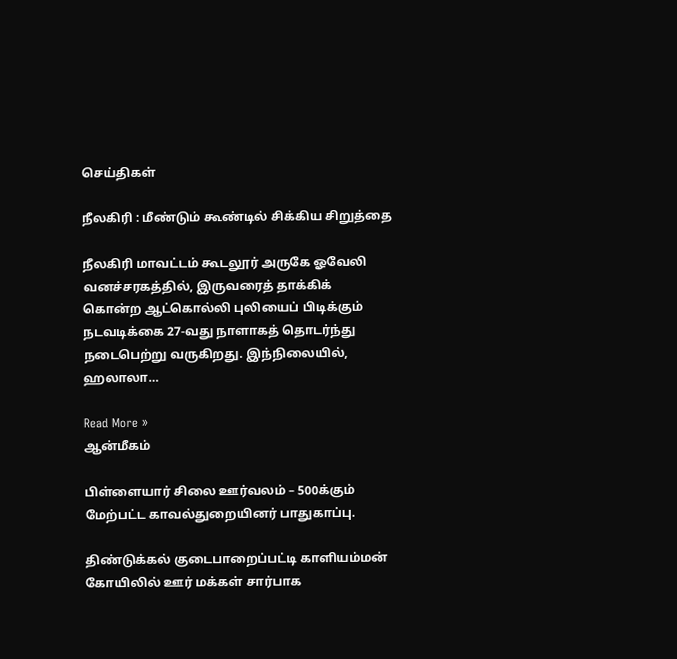செய்திகள்

நீலகிரி : மீண்டும் கூண்டில் சிக்கிய சிறுத்தை

நீலகிரி மாவட்டம் கூடலூர் அருகே ஓவேலி வனச்சரகத்தில், இருவரைத் தாக்கிக் கொன்ற ஆட்கொல்லி புலியைப் பிடிக்கும் நடவடிக்கை 27-வது நாளாகத் தொடர்ந்து நடைபெற்று வருகிறது. இந்நிலையில், ஹலாலா…

Read More »
ஆன்மீகம்

பிள்ளையார் சிலை ஊர்வலம் – 500க்கும் மேற்பட்ட காவல்துறையினர் பாதுகாப்பு.

திண்டுக்கல் குடைபாறைப்பட்டி காளியம்மன் கோயிலில் ஊர் மக்கள் சார்பாக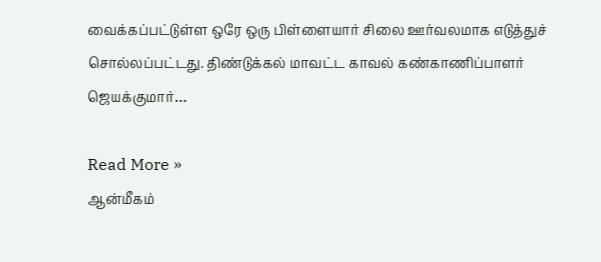வைக்கப்பட்டுள்ள ஒரே ஒரு பிள்ளையார் சிலை ஊர்வலமாக எடுத்துச் சொல்லப்பட்டது. திண்டுக்கல் மாவட்ட காவல் கண்காணிப்பாளர் ஜெயக்குமார்…

Read More »
ஆன்மீகம்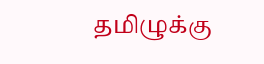தமிழுக்கு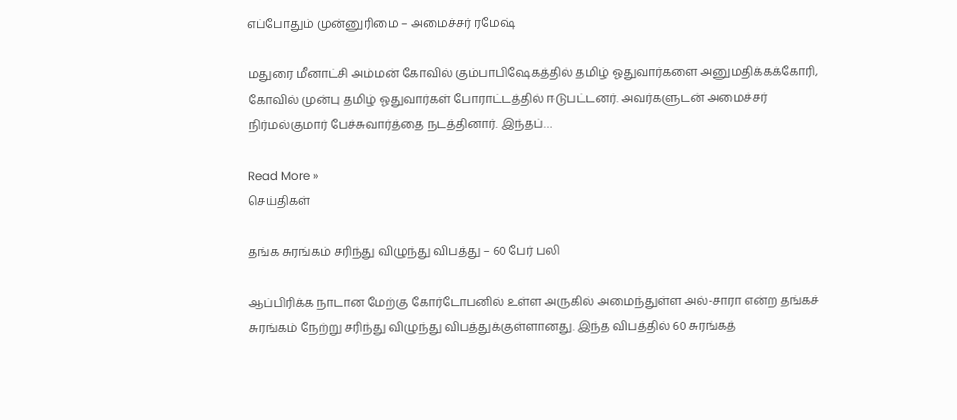எப்போதும் முன்னுரிமை – அமைச்சர் ரமேஷ்

மதுரை மீனாட்சி அம்மன் கோவில் கும்பாபிஷேகத்தில் தமிழ் ஓதுவார்களை அனுமதிக்கக்கோரி, கோவில் முன்பு தமிழ் ஓதுவார்கள் போராட்டத்தில் ஈடுபட்டனர். அவர்களுடன் அமைச்சர் நிர்மல்குமார் பேச்சுவார்த்தை நடத்தினார். இந்தப்…

Read More »
செய்திகள்

தங்க சுரங்கம் சரிந்து விழுந்து விபத்து – 60 பேர் பலி

ஆப்பிரிக்க நாடான மேற்கு கோர்டோபனில் உள்ள அருகில் அமைந்துள்ள அல்-சாரா என்ற தங்கச் சுரங்கம் நேற்று சரிந்து விழுந்து விபத்துக்குள்ளானது. இந்த விபத்தில் 60 சுரங்கத்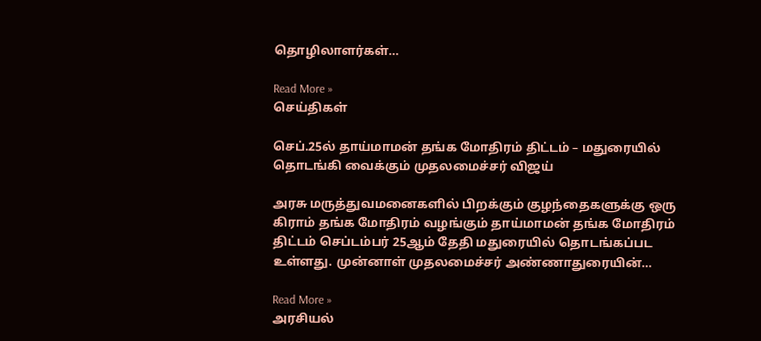தொழிலாளர்கள்…

Read More »
செய்திகள்

செப்.25ல் தாய்மாமன் தங்க மோதிரம் திட்டம் – மதுரையில் தொடங்கி வைக்கும் முதலமைச்சர் விஜய்

அரசு மருத்துவமனைகளில் பிறக்கும் குழந்தைகளுக்கு ஒரு கிராம் தங்க மோதிரம் வழங்கும் தாய்மாமன் தங்க மோதிரம் திட்டம் செப்டம்பர் 25ஆம் தேதி மதுரையில் தொடங்கப்பட உள்ளது. முன்னாள் முதலமைச்சர் அண்ணாதுரையின்…

Read More »
அரசியல்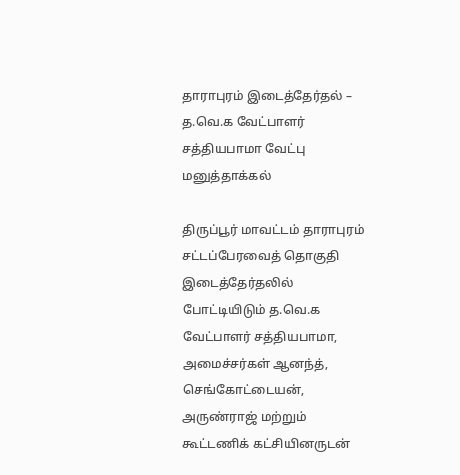தாராபுரம் இடைத்தேர்தல் – த.வெ.க வேட்பாளர் சத்தியபாமா வேட்பு மனுத்தாக்கல்

திருப்பூர் மாவட்டம் தாராபுரம் சட்டப்பேரவைத் தொகுதி இடைத்தேர்தலில்  போட்டியிடும் த.வெ.க வேட்பாளர் சத்தியபாமா, அமைச்சர்கள் ஆனந்த், செங்கோட்டையன், அருண்ராஜ் மற்றும் கூட்டணிக் கட்சியினருடன்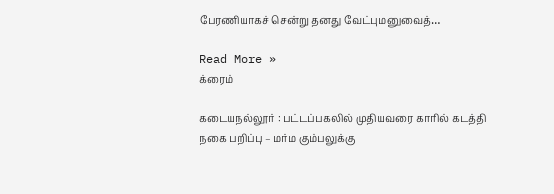பேரணியாகச் சென்று தனது வேட்புமனுவைத்…

Read More »
க்ரைம்

கடையநல்லூர் : பட்டப்பகலில் முதியவரை காரில் கடத்தி நகை பறிப்பு – மர்ம கும்பலுக்கு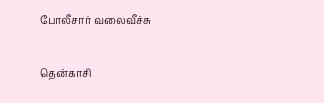போலீசார் வலைவீச்சு

தென்காசி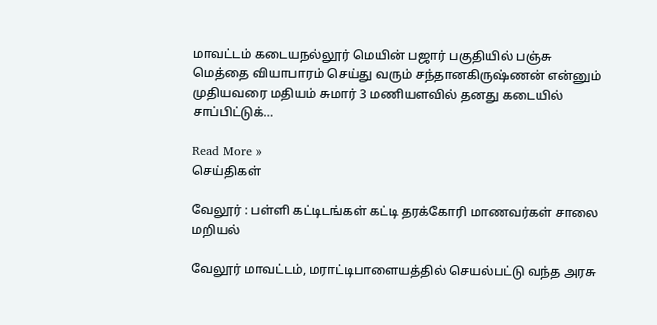மாவட்டம் கடையநல்லூர் மெயின் பஜார் பகுதியில் பஞ்சு மெத்தை வியாபாரம் செய்து வரும் சந்தானகிருஷ்ணன் என்னும் முதியவரை மதியம் சுமார் 3 மணியளவில் தனது கடையில் சாப்பிட்டுக்…

Read More »
செய்திகள்

வேலூர் : பள்ளி கட்டிடங்கள் கட்டி தரக்கோரி மாணவர்கள் சாலை மறியல்

வேலூர் மாவட்டம், மராட்டிபாளையத்தில் செயல்பட்டு வந்த அரசு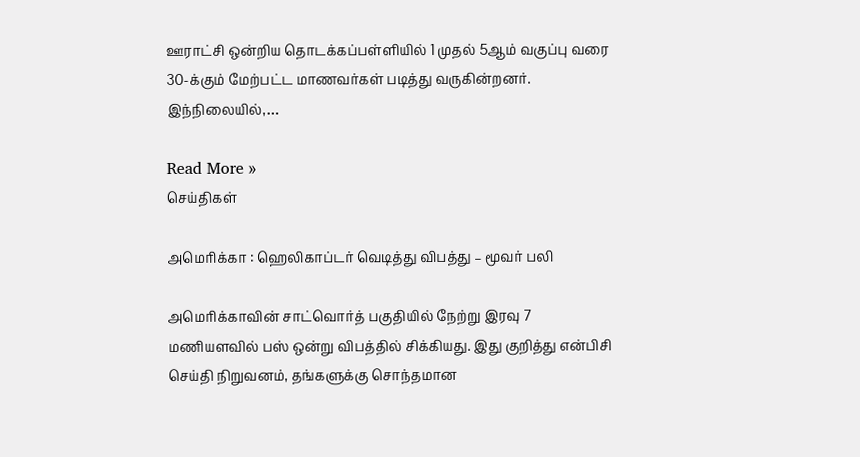ஊராட்சி ஒன்றிய தொடக்கப்பள்ளியில் 1 முதல் 5ஆம் வகுப்பு வரை 30-க்கும் மேற்பட்ட மாணவர்கள் படித்து வருகின்றனர். இந்நிலையில்,…

Read More »
செய்திகள்

அமெரிக்கா : ஹெலிகாப்டர் வெடித்து விபத்து – மூவர் பலி

அமெரிக்காவின் சாட்வொர்த் பகுதியில் நேற்று இரவு 7 மணியளவில் பஸ் ஒன்று விபத்தில் சிக்கியது. இது குறித்து என்பிசி செய்தி நிறுவனம், தங்களுக்கு சொந்தமான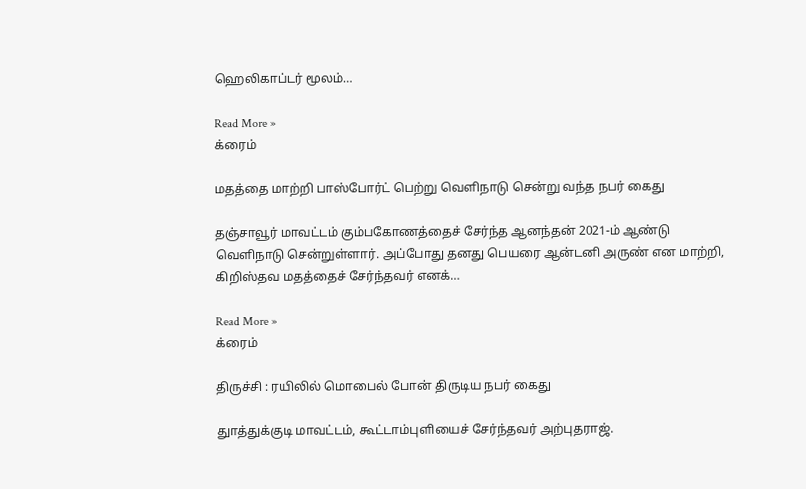ஹெலிகாப்டர் மூலம்…

Read More »
க்ரைம்

மதத்தை மாற்றி பாஸ்போர்ட் பெற்று வெளிநாடு சென்று வந்த நபர் கைது

தஞ்சாவூர் மாவட்டம் கும்பகோணத்தைச் சேர்ந்த ஆனந்தன் 2021-ம் ஆண்டு வெளிநாடு சென்றுள்ளார். அப்போது தனது பெயரை ஆன்டனி அருண் என மாற்றி, கிறிஸ்தவ மதத்தைச் சேர்ந்தவர் எனக்…

Read More »
க்ரைம்

திருச்சி : ரயிலில் மொபைல் போன் திருடிய நபர் கைது

துாத்துக்குடி மாவட்டம், கூட்டாம்புளியைச் சேர்ந்தவர் அற்புதராஜ்.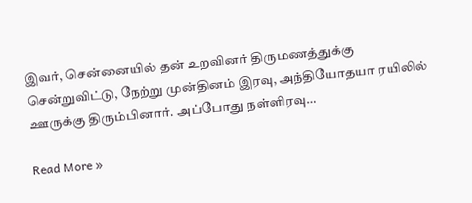இவர், சென்னையில் தன் உறவினர் திருமணத்துக்கு சென்றுவிட்டு, நேற்று முன்தினம் இரவு, அந்தியோதயா ரயிலில் ஊருக்கு திரும்பினார். அப்போது நள்ளிரவு…

Read More »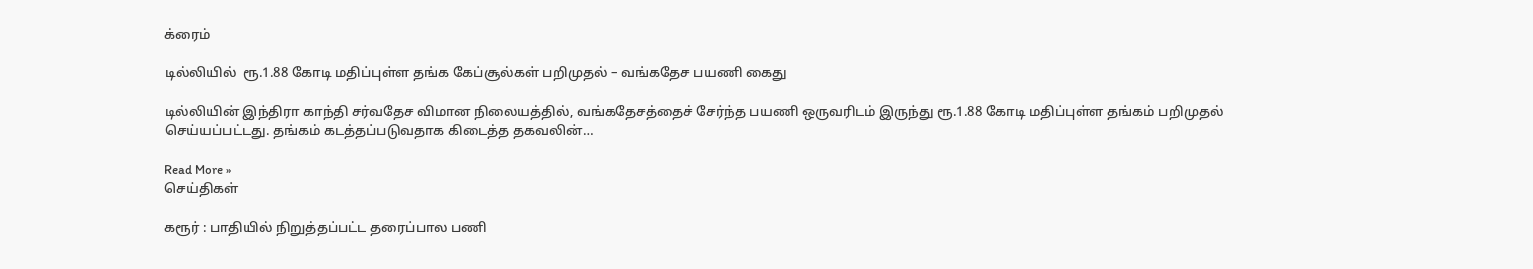க்ரைம்

டில்லியில்  ரூ.1.88 கோடி மதிப்புள்ள தங்க கேப்சூல்கள் பறிமுதல் – வங்கதேச பயணி கைது

டில்லியின் இந்திரா காந்தி சர்வதேச விமான நிலையத்தில், வங்கதேசத்தைச் சேர்ந்த பயணி ஒருவரிடம் இருந்து ரூ.1.88 கோடி மதிப்புள்ள தங்கம் பறிமுதல் செய்யப்பட்டது. தங்கம் கடத்தப்படுவதாக கிடைத்த தகவலின்…

Read More »
செய்திகள்

கரூர் : பாதியில் நிறுத்தப்பட்ட தரைப்பால பணி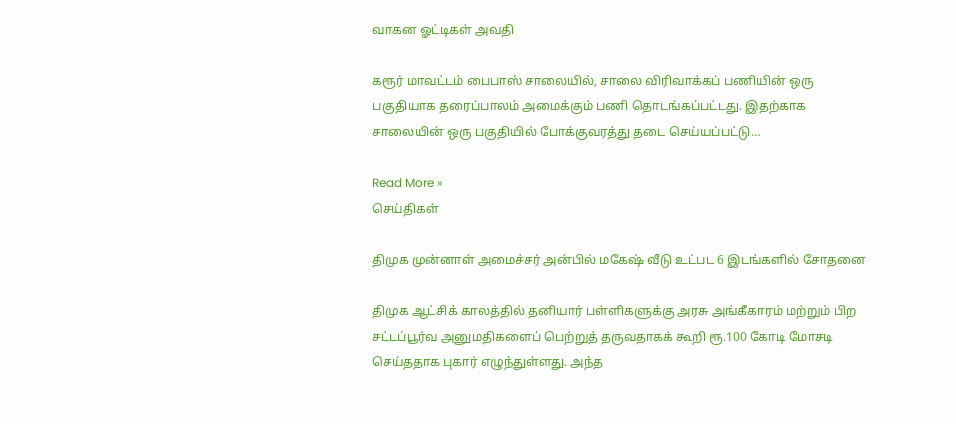வாகன ஓட்டிகள் அவதி

கரூர் மாவட்டம் பைபாஸ் சாலையில், சாலை விரிவாக்கப் பணியின் ஒரு பகுதியாக தரைப்பாலம் அமைக்கும் பணி தொடங்கப்பட்டது. இதற்காக சாலையின் ஒரு பகுதியில் போக்குவரத்து தடை செய்யப்பட்டு…

Read More »
செய்திகள்

திமுக முன்னாள் அமைச்சர் அன்பில் மகேஷ் வீடு உட்பட 6 இடங்களில் சோதனை

திமுக ஆட்சிக் காலத்தில் தனியார் பள்ளிகளுக்கு அரசு அங்கீகாரம் மற்றும் பிற சட்டப்பூர்வ அனுமதிகளைப் பெற்றுத் தருவதாகக் கூறி ரூ.100 கோடி மோசடி செய்ததாக புகார் எழுந்துள்ளது. அந்த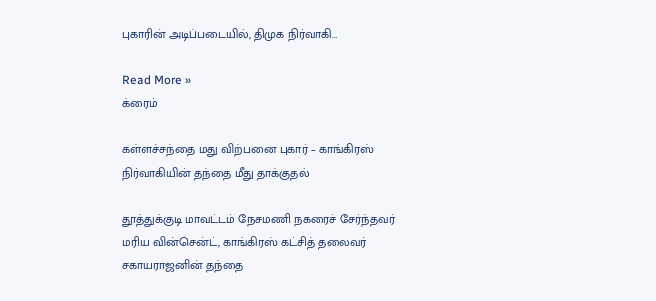புகாரின் அடிப்படையில், திமுக நிர்வாகி…

Read More »
க்ரைம்

கள்ளச்சந்தை மது விற்பனை புகார் – காங்கிரஸ் நிர்வாகியின் தந்தை மீது தாக்குதல்

தூத்துக்குடி மாவட்டம் நேசமணி நகரைச் சேர்ந்தவர் மரிய வின்சென்ட், காங்கிரஸ் கட்சித் தலைவர் சகாயராஜனின் தந்தை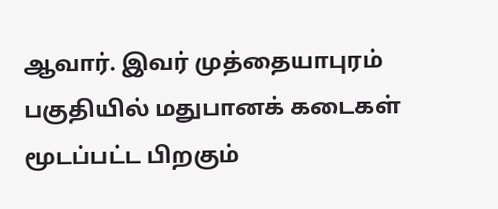ஆவார். இவர் முத்தையாபுரம் பகுதியில் மதுபானக் கடைகள் மூடப்பட்ட பிறகும்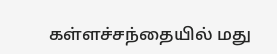கள்ளச்சந்தையில் மது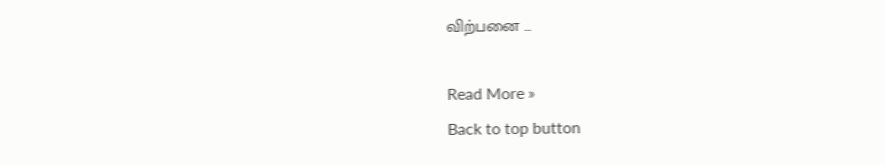விற்பனை …

Read More »
Back to top button